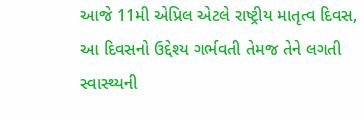આજે 11મી એપ્રિલ એટલે રાષ્ટ્રીય માતૃત્વ દિવસ, આ દિવસનો ઉદ્દેશ્ય ગર્ભવતી તેમજ તેને લગતી સ્વાસ્થ્યની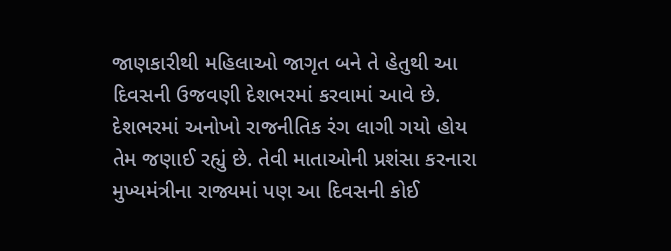જાણકારીથી મહિલાઓ જાગૃત બને તે હેતુથી આ દિવસની ઉજવણી દેશભરમાં કરવામાં આવે છે.
દેશભરમાં અનોખો રાજનીતિક રંગ લાગી ગયો હોય તેમ જણાઈ રહ્યું છે. તેવી માતાઓની પ્રશંસા કરનારા મુખ્યમંત્રીના રાજ્યમાં પણ આ દિવસની કોઈ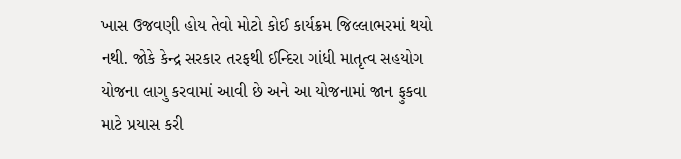ખાસ ઉજવણી હોય તેવો મોટો કોઈ કાર્યક્રમ જિલ્લાભરમાં થયો નથી. જોકે કેન્દ્ર સરકાર તરફથી ઈન્દિરા ગાંધી માતૃત્વ સહયોગ યોજના લાગુ કરવામાં આવી છે અને આ યોજનામાં જાન ફુકવા માટે પ્રયાસ કરી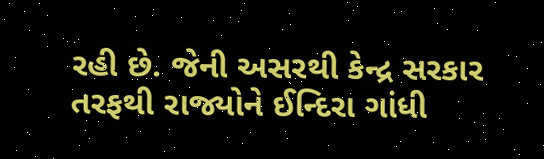રહી છે. જેની અસરથી કેન્દ્ર સરકાર તરફથી રાજ્યોને ઈન્દિરા ગાંધી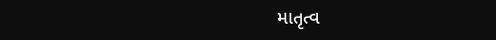માતૃત્વ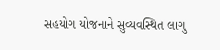સહયોગ યોજનાને સુવ્યવસ્થિત લાગુ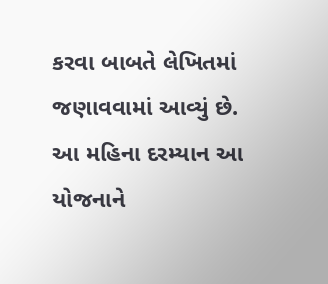કરવા બાબતે લેખિતમાં જણાવવામાં આવ્યું છે. આ મહિના દરમ્યાન આ યોજનાને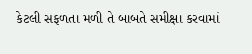કેટલી સફળતા મળી તે બાબતે સમીક્ષા કરવામાં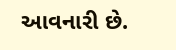આવનારી છે.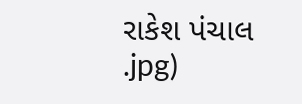રાકેશ પંચાલ
.jpg)